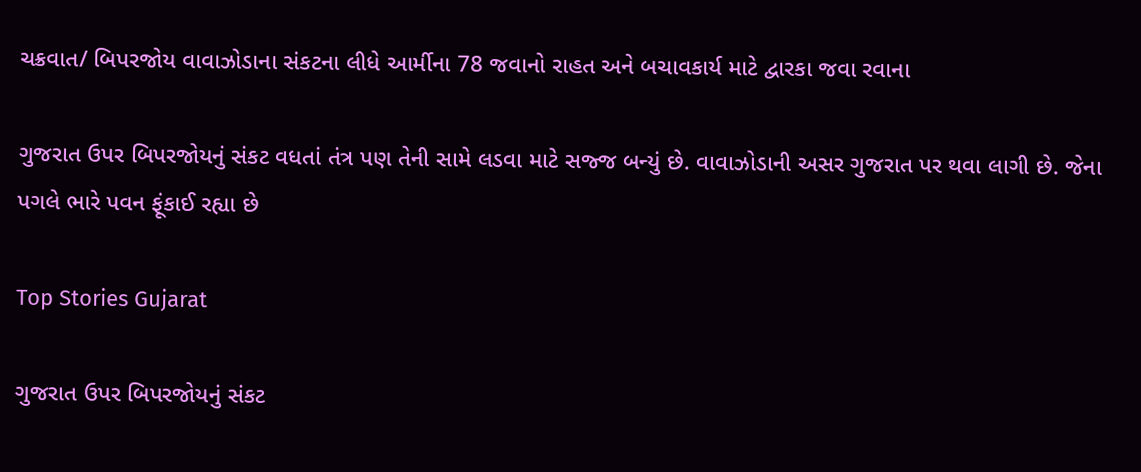ચક્રવાત/ બિપરજોય વાવાઝોડાના સંકટના લીધે આર્મીના 78 જવાનો રાહત અને બચાવકાર્ય માટે દ્વારકા જવા રવાના

ગુજરાત ઉપર બિપરજોયનું સંકટ વધતાં તંત્ર પણ તેની સામે લડવા માટે સજ્જ બન્યું છે. વાવાઝોડાની અસર ગુજરાત પર થવા લાગી છે. જેના પગલે ભારે પવન ફૂંકાઈ રહ્યા છે

Top Stories Gujarat

ગુજરાત ઉપર બિપરજોયનું સંકટ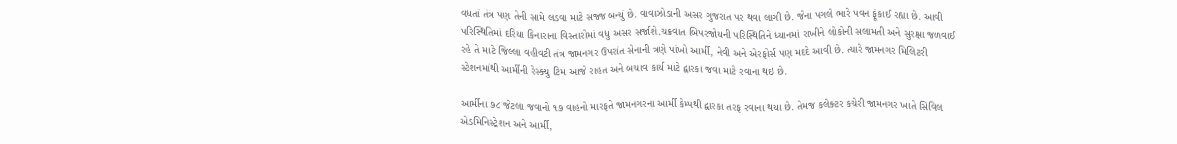વધતાં તંત્ર પણ તેની સામે લડવા માટે સજ્જ બન્યું છે. વાવાઝોડાની અસર ગુજરાત પર થવા લાગી છે. જેના પગલે ભારે પવન ફૂંકાઈ રહ્યા છે. આવી પરિસ્થિતિમાં દરિયા કિનારાના વિસ્તારોમાં વધુ અસર સર્જાશે.ચક્રવાત બિપરજોયની પરિસ્થિતિને ધ્યાનમાં રાખીને લોકોની સલામતી અને સુરક્ષા જળવાઈ રહે તે માટે જિલ્લા વહીવટી તંત્ર જામનગર ઉપરાંત સેનાની ત્રણે પાંખો આર્મી, નેવી અને એરફોર્સ પણ મદદે આવી છે. ત્યારે જામનગર મિલિટરી સ્ટેશનમાંથી આર્મીની રેસ્ક્યુ ટિમ આજે રાહત અને બચાવ કાર્ય માટે દ્વારકા જવા માટે રવાના થઇ છે.

આર્મીના ૭૮ જેટલા જવાનો ૧૭ વાહનો મારફતે જામનગરના આર્મી કેમ્પથી દ્વારકા તરફ રવાના થયા છે. તેમજ કલેક્ટર કચેરી જામનગર ખાતે સિવિલ એડમિનિસ્ટ્રેશન અને આર્મી,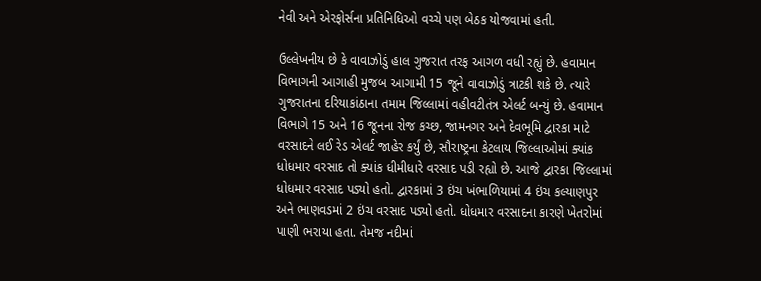નેવી અને એરફોર્સના પ્રતિનિધિઓ વચ્ચે પણ બેઠક યોજવામાં હતી.

ઉલ્લેખનીય છે કે વાવાઝોડું હાલ ગુજરાત તરફ આગળ વધી રહ્યું છે. હવામાન વિભાગની આગાહી મુજબ આગામી 15 જૂને વાવાઝોડું ત્રાટકી શકે છે. ત્યારે ગુજરાતના દરિયાકાંઠાના તમામ જિલ્લામાં વહીવટીતંત્ર એલર્ટ બન્યું છે. હવામાન વિભાગે 15 અને 16 જૂનના રોજ કચ્છ, જામનગર અને દેવભૂમિ દ્વારકા માટે વરસાદને લઈ રેડ એલર્ટ જાહેર કર્યું છે, સૌરાષ્ટ્રના કેટલાય જિલ્લાઓમાં ક્યાંક ધોધમાર વરસાદ તો ક્યાંક ધીમીધારે વરસાદ પડી રહ્યો છે. આજે દ્વારકા જિલ્લામાં ધોધમાર વરસાદ પડ્યો હતો. દ્વારકામાં 3 ઇંચ ખંભાળિયામાં 4 ઇંચ કલ્યાણપુર અને ભાણવડમાં 2 ઇંચ વરસાદ પડ્યો હતો. ધોધમાર વરસાદના કારણે ખેતરોમાં પાણી ભરાયા હતા. તેમજ નદીમાં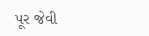પૂર જેવી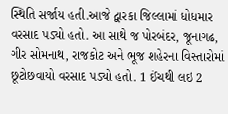સ્થિતિ સર્જાય હતી.આજે દ્વારકા જિલ્લામાં ધોધમાર વરસાદ પડ્યો હતો. આ સાથે જ પોરબંદર, જૂનાગઢ, ગીર સોમનાથ, રાજકોટ અને ભૂજ શહેરના વિસ્તારોમાં છૂટોછવાયો વરસાદ પડ્યો હતો. 1 ઈંચથી લઇ 2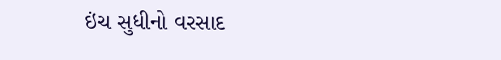ઇંચ સુધીનો વરસાદ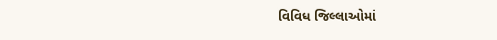વિવિધ જિલ્લાઓમાં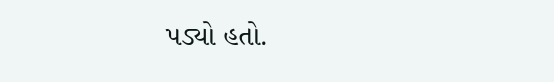પડ્યો હતો.